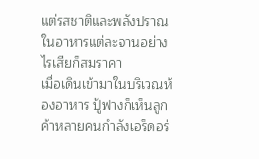แต่รสชาติและพลังปราณในอาหารแต่ละจานอย่างไรเสียก็สมราคา
เมื่อเดินเข้ามาในบริเวณห้องอาหาร ปู้ฟางก็เห็นลูกค้าหลายคนกำลังเอร็ดอร่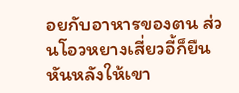อยกับอาหารของตน ส่วนโอวหยางเสี่ยวอี้ก็ยืนหันหลังให้เขา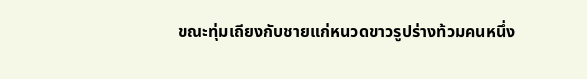ขณะทุ่มเถียงกับชายแก่หนวดขาวรูปร่างท้วมคนหนึ่ง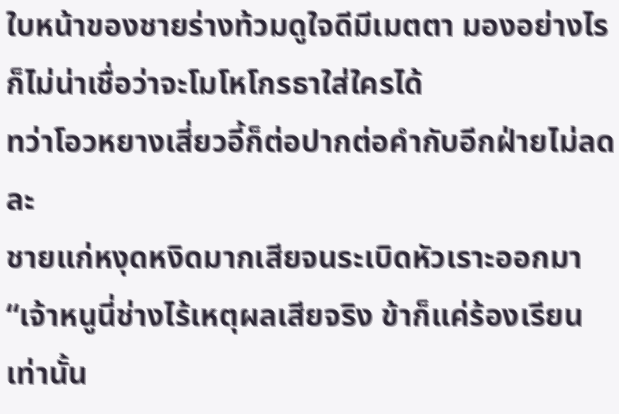ใบหน้าของชายร่างท้วมดูใจดีมีเมตตา มองอย่างไรก็ไม่น่าเชื่อว่าจะโมโหโกรธาใส่ใครได้
ทว่าโอวหยางเสี่ยวอี้ก็ต่อปากต่อคำกับอีกฝ่ายไม่ลดละ
ชายแก่หงุดหงิดมากเสียจนระเบิดหัวเราะออกมา “เจ้าหนูนี่ช่างไร้เหตุผลเสียจริง ข้าก็แค่ร้องเรียนเท่านั้น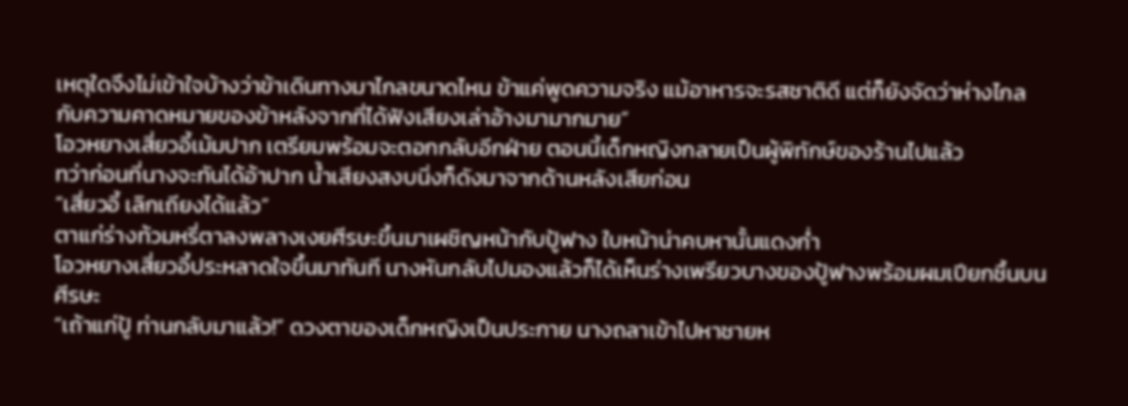เหตุใดจึงไม่เข้าใจบ้างว่าข้าเดินทางมาไกลขนาดไหน ข้าแค่พูดความจริง แม้อาหารจะรสชาติดี แต่ก็ยังจัดว่าห่างไกลกับความคาดหมายของข้าหลังจากที่ได้ฟังเสียงเล่าอ้างมามากมาย”
โอวหยางเสี่ยวอี้เม้มปาก เตรียมพร้อมจะตอกกลับอีกฝ่าย ตอนนี้เด็กหญิงกลายเป็นผู้พิทักษ์ของร้านไปแล้ว
ทว่าก่อนที่นางจะทันได้อ้าปาก น้ำเสียงสงบนิ่งก็ดังมาจากด้านหลังเสียก่อน
“เสี่ยวอี้ เลิกเถียงได้แล้ว”
ตาแก่ร่างท้วมหรี่ตาลงพลางเงยศีรษะขึ้นมาเผชิญหน้ากับปู้ฟาง ใบหน้าน่าคบหานั้นแดงก่ำ
โอวหยางเสี่ยวอี้ประหลาดใจขึ้นมาทันที นางหันกลับไปมองแล้วก็ได้เห็นร่างเพรียวบางของปู้ฟางพร้อมผมเปียกชื้นบนศีรษะ
“เถ้าแก่ปู้ ท่านกลับมาแล้ว!” ดวงตาของเด็กหญิงเป็นประกาย นางถลาเข้าไปหาชายห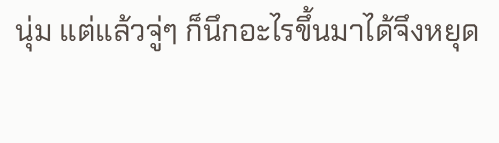นุ่ม แต่แล้วจู่ๆ ก็นึกอะไรขึ้นมาได้จึงหยุด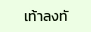เท้าลงทั